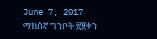June 7, 2017
ማክሰኛ ግንቦት ፳፱ቀን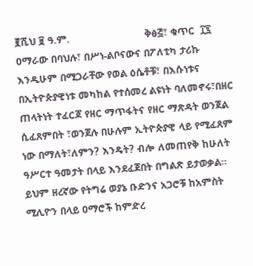፪ሺህ ፱ ዓ.ም.                         ቅፅ፭፣ ቁጥር  ፲፯
ዐማራው በባህሉ፣ በሥነ-ልቦናውና በፖለቲካ ታሪኩ እንዲሁም በሚጋራቸው የወል ዕሴቶቹ፣ በእሱነቱና በኢትዮጵያዊነቱ መካከል የተሰመረ ልዩነት ባለመኖሩ፣በዘር ጠላትነት ተፈርጆ የዘር ማጥፋትና የዘር ማጽዳት ወንጀል ሲፈጸምበት ፣ወንጀሉ በሁሉም ኢትዮጵያዊ ላይ የሚፈጸም ነው በማለት፣ለምን? እንዴት? ብሎ ለመጠየቅ ከሁለት ዓሥርተ ዓመታት በላይ እንደፈጀበት በግልጽ ይታወቃል። ይህም ዘረኛው የትግሬ ወያኔ ቡድንና አጋሮቹ ከአምስት ሚሊዮን በላይ ዐማሮች ከምድረ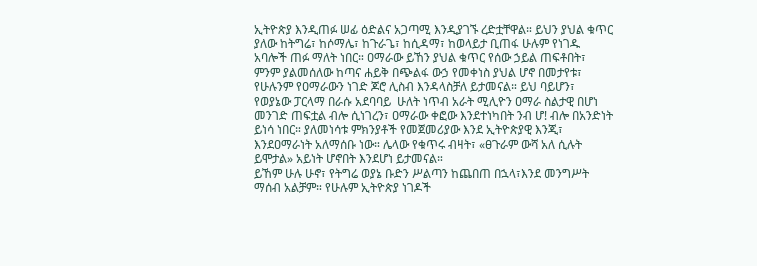ኢትዮጵያ እንዲጠፉ ሠፊ ዕድልና አጋጣሚ እንዲያገኙ ረድቷቸዋል። ይህን ያህል ቁጥር ያለው ከትግሬ፣ ከሶማሌ፣ ከጉራጌ፣ ከሲዳማ፣ ከወላይታ ቢጠፋ ሁሉም የነገዱ አባሎች ጠፉ ማለት ነበር። ዐማራው ይኸን ያህል ቁጥር የሰው ኃይል ጠፍቶበት፣ ምንም ያልመሰለው ከጣና ሐይቅ በጭልፋ ውኃ የመቀነስ ያህል ሆኖ በመታየቱ፣ የሁሉንም የዐማራውን ነገድ ጆሮ ሊስብ እንዳላስቻለ ይታመናል። ይህ ባይሆን፣ የወያኔው ፓርላማ በራሱ አደባባይ  ሁለት ነጥብ አራት ሚሊዮን ዐማራ ስልታዊ በሆነ መንገድ ጠፍቷል ብሎ ሲነገረን፣ ዐማራው ቀፎው እንደተነካበት ንብ ሆ! ብሎ በአንድነት ይነሳ ነበር። ያለመነሳቱ ምክንያቶች የመጀመሪያው እንደ ኢትዮጵያዊ እንጂ፣ እንደዐማራነት አለማሰቡ ነው። ሌላው የቁጥሩ ብዛት፣ «ፀጉራም ውሻ አለ ሲሉት ይሞታል» አይነት ሆኖበት እንደሆነ ይታመናል።
ይኸም ሁሉ ሁኖ፣ የትግሬ ወያኔ ቡድን ሥልጣን ከጨበጠ በኋላ፣እንደ መንግሥት ማሰብ አልቻም። የሁሉም ኢትዮጵያ ነገዶች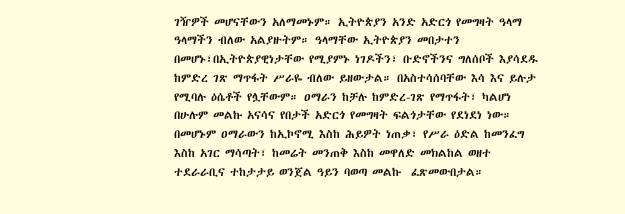ገዥዎች መሆናቸውን አለማመኑም። ኢትዮጵያን አንድ አድርጎ የመግዛት ዓላማ  ዓላማችን ብለው አልያዙትም። ዓላማቸው ኢትዮጵያን መበታተን በመሆኑ፣በኢትዮጵያዊነታቸው የሚያምኑ ነገዶችን፣ ቡድኖችንና ግለሰቦች እያሳደዱ ከምድረ ገጽ ማጥፋት ሥራዬ ብለው ይዘውታል። በአስተሳሰባቸው እሳ እና ይሉታ የሚባሉ ዕሴቶች የሏቸውም። ዐማራን ከቻሉ ከምድረ-ገጽ የማጥፋት፣ ካልሆነ በሁሉም መልኩ አናሳና የበታች አድርጎ የመግዛት ፍልጎታቸው የደነደነ ነው።  በመሆኑም ዐማራውን ከኢኮኖሚ እስከ ሕይዎት ነጠቃ፣ የሥራ ዕድል ከመንፈግ እስከ አገር ማሳጣት፣ ከመሬት መንጠቅ እስከ መዋለድ መክልከል ወዘተ ተደራራቢና ተከታታይ ወንጀል ዓይን ባወጣ መልኩ  ፈጽመውበታል።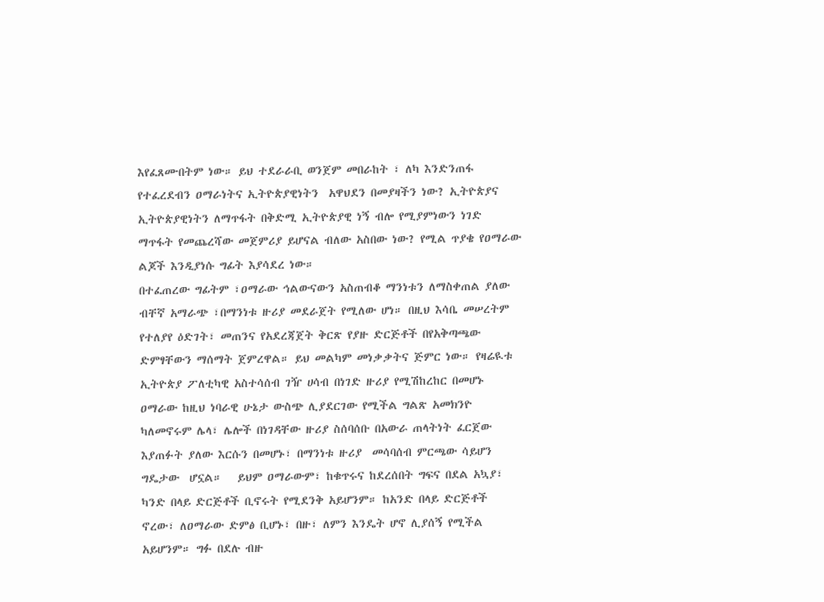እየፈጸሙበትም ነው። ይህ ተደራራቢ ወንጀም መበራከት ፣ ለካ እንድንጠፋ የተፈረደብን ዐማራነትና ኢትዮጵያዊነትን  አዋህደን በመያዛችን ነው? ኢትዮጵያና ኢትዮጵያዊነትን ለማጥፋት በቅድሚ ኢትዮጵያዊ ነኝ ብሎ የሚያምነውን ነገድ ማጥፋት የመጨረሻው መጀምሪያ ይሆናል ብለው አስበው ነው? የሚል ጥያቄ የዐማራው ልጆች እንዲያነሱ ግፊት እያሳደረ ነው።
በተፈጠረው ግፊትም ፣ዐማራው ኅልውናውን አስጠብቆ ማንነቱን ለማስቀጠል ያለው ብቸኛ አማራጭ ፣በማንነቱ ዙሪያ መደራጀት የሚለው ሆነ። በዚህ እሳቤ መሠረትም የተለያየ ዕድገት፣ መጠንና የአደረጃጀት ቅርጽ የያዙ ድርጅቶች በየአቅጣጫው ድምፃቸውን ማሰማት ጀምረዋል። ይህ መልካም መነቃቃትና ጅምር ነው። የዛሬዪቱ ኢትዮጵያ ፖለቲካዊ አስተሳሰብ ገዥ ሀሳብ በነገድ ዙሪያ የሚሽከረከር በመሆኑ  ዐማራው ከዚህ ነባራዊ ሁኔታ ውስጭ ሊያደርገው የሚችል ግልጽ አመክንዮ ካለመኖሩም ሌላ፣ ሌሎች በነገዳቸው ዙሪያ ስሰባሰቡ በአውራ ጠላትነት ፈርጀው  እያጠፉት ያለው እርሱን በመሆኑ፣ በማንነቱ ዙሪያ  መሳባሰብ ምርጫው ሳይሆን ግዴታው  ሆኗል።   ይህም ዐማራውም፣ ከቁጥሩና ከደረሰበት ግፍና በደል አኳያ፣ ካንድ በላይ ድርጅቶች ቢኖሩት የሚደንቅ አይሆንም። ከአንድ በላይ ድርጅቶች ኖረው፣ ለዐማራው ድምፅ ቢሆኑ፣ በዙ፣ ለምን እንዴት ሆኖ ሊያሰኝ የሚችል አይሆንም። ግፉ በደሉ ብዙ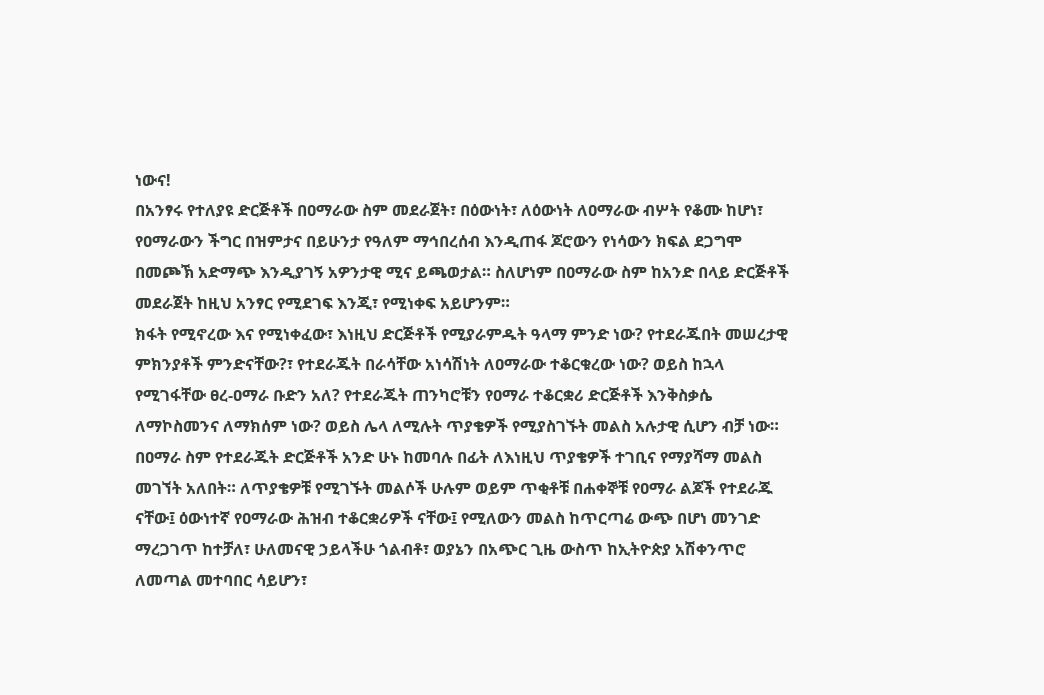ነውና!
በአንፃሩ የተለያዩ ድርጅቶች በዐማራው ስም መደራጀት፣ በዕውነት፣ ለዕውነት ለዐማራው ብሦት የቆሙ ከሆነ፣ የዐማራውን ችግር በዝምታና በይሁንታ የዓለም ማኅበረሰብ እንዲጠፋ ጆሮውን የነሳውን ክፍል ደጋግሞ በመጮኽ አድማጭ እንዲያገኝ አዎንታዊ ሚና ይጫወታል። ስለሆነም በዐማራው ስም ከአንድ በላይ ድርጅቶች መደራጀት ከዚህ አንፃር የሚደገፍ እንጂ፣ የሚነቀፍ አይሆንም።
ክፋት የሚኖረው እና የሚነቀፈው፣ እነዚህ ድርጅቶች የሚያራምዱት ዓላማ ምንድ ነው? የተደራጁበት መሠረታዊ ምክንያቶች ምንድናቸው?፣ የተደራጁት በራሳቸው አነሳሽነት ለዐማራው ተቆርቁረው ነው? ወይስ ከኋላ የሚገፋቸው ፀረ-ዐማራ ቡድን አለ? የተደራጁት ጠንካሮቹን የዐማራ ተቆርቋሪ ድርጅቶች እንቅስቃሴ ለማኮስመንና ለማክሰም ነው? ወይስ ሌላ ለሚሉት ጥያቄዎች የሚያስገኙት መልስ አሉታዊ ሲሆን ብቻ ነው።  በዐማራ ስም የተደራጁት ድርጅቶች አንድ ሁኑ ከመባሉ በፊት ለእነዚህ ጥያቄዎች ተገቢና የማያሻማ መልስ መገኘት አለበት። ለጥያቄዎቹ የሚገኙት መልሶች ሁሉም ወይም ጥቂቶቹ በሐቀኞቹ የዐማራ ልጆች የተደራጁ ናቸው፤ ዕውነተኛ የዐማራው ሕዝብ ተቆርቋሪዎች ናቸው፤ የሚለውን መልስ ከጥርጣሬ ውጭ በሆነ መንገድ ማረጋገጥ ከተቻለ፣ ሁለመናዊ ኃይላችሁ ጎልብቶ፣ ወያኔን በአጭር ጊዜ ውስጥ ከኢትዮጵያ አሽቀንጥሮ ለመጣል መተባበር ሳይሆን፣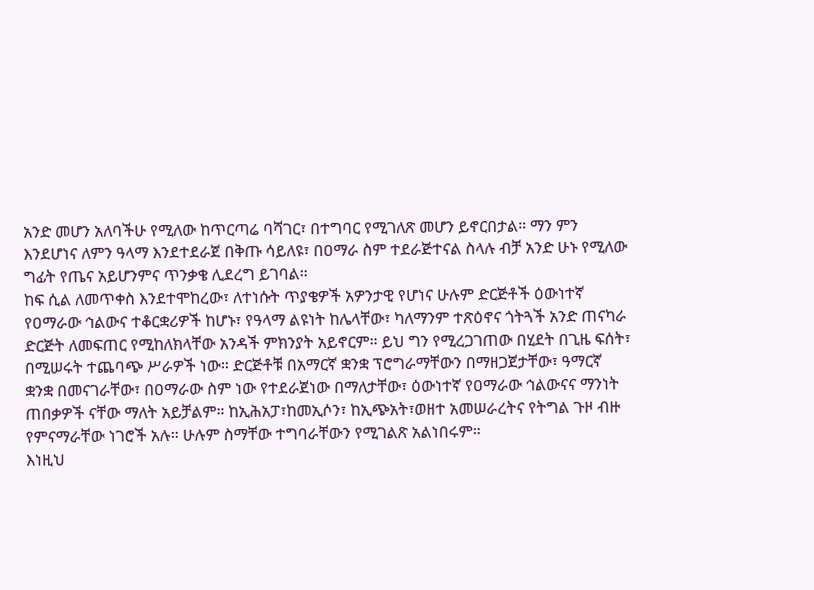አንድ መሆን አለባችሁ የሚለው ከጥርጣሬ ባሻገር፣ በተግባር የሚገለጽ መሆን ይኖርበታል። ማን ምን እንደሆነና ለምን ዓላማ እንደተደራጀ በቅጡ ሳይለዩ፣ በዐማራ ስም ተደራጅተናል ስላሉ ብቻ አንድ ሁኑ የሚለው ግፊት የጤና አይሆንምና ጥንቃቄ ሊደረግ ይገባል።
ከፍ ሲል ለመጥቀስ እንደተሞከረው፣ ለተነሱት ጥያቄዎች አዎንታዊ የሆነና ሁሉም ድርጅቶች ዕውነተኛ የዐማራው ኅልውና ተቆርቋሪዎች ከሆኑ፣ የዓላማ ልዩነት ከሌላቸው፣ ካለማንም ተጽዕኖና ጎትጓች አንድ ጠናካራ ድርጅት ለመፍጠር የሚከለክላቸው አንዳች ምክንያት አይኖርም። ይህ ግን የሚረጋገጠው በሂደት በጊዜ ፍሰት፣ በሚሠሩት ተጨባጭ ሥራዎች ነው። ድርጅቶቹ በአማርኛ ቋንቋ ፕሮግራማቸውን በማዘጋጀታቸው፣ ዓማርኛ ቋንቋ በመናገራቸው፣ በዐማራው ስም ነው የተደራጀነው በማለታቸው፣ ዕውነተኛ የዐማራው ኅልውናና ማንነት ጠበቃዎች ናቸው ማለት አይቻልም። ከኢሕአፓ፣ከመኢሶን፣ ከኢጭአት፣ወዘተ አመሠራረትና የትግል ጉዞ ብዙ የምናማራቸው ነገሮች አሉ። ሁሉም ስማቸው ተግባራቸውን የሚገልጽ አልነበሩም።
እነዚህ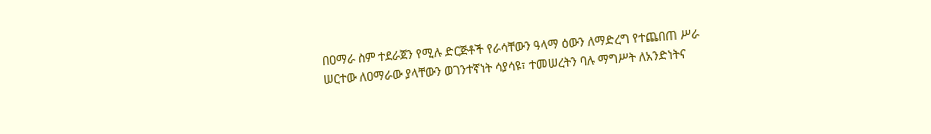በዐማራ ስም ተደራጀን የሚሉ ድርጅቶች የራሳቸውን ዓላማ ዕውን ለማድረግ የተጨበጠ ሥራ ሠርተው ለዐማራው ያላቸውን ወገንተኛነት ሳያሳዩ፣ ተመሠረትን ባሉ ማግሥት ለአንድነትና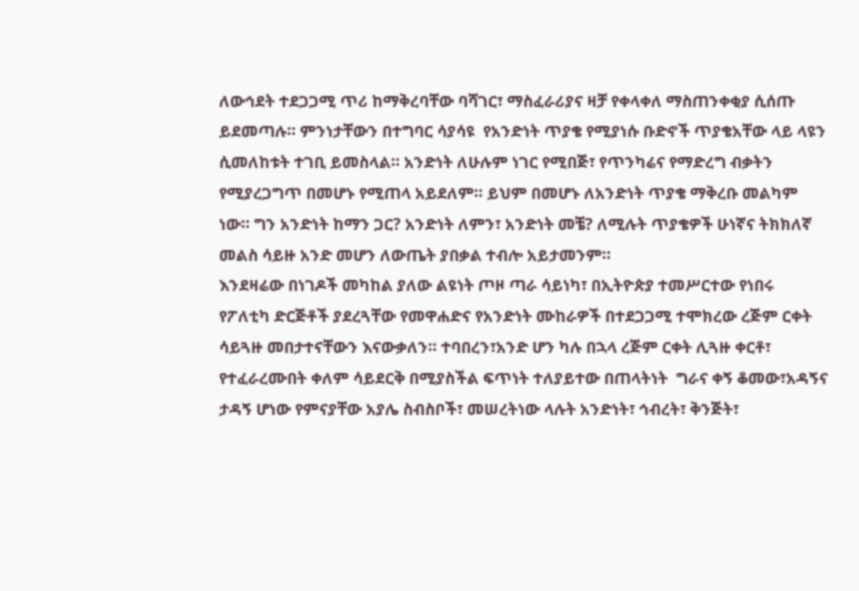ለውኅደት ተደጋጋሚ ጥሪ ከማቅረባቸው ባሻገር፣ ማስፈራሪያና ዛቻ የቀላቀለ ማስጠንቀቂያ ሲሰጡ ይደመጣሉ። ምንነታቸውን በተግባር ሳያሳዩ  የአንድነት ጥያቄ የሚያነሱ ቡድኖች ጥያቄአቸው ላይ ላዩን ሲመለከቱት ተገቢ ይመስላል። አንድነት ለሁሉም ነገር የሚበጅ፣ የጥንካሬና የማድረግ ብቃትን የሚያረጋግጥ በመሆኑ የሚጠላ አይደለም። ይህም በመሆኑ ለአንድነት ጥያቄ ማቅረቡ መልካም ነው። ግን አንድነት ከማን ጋር? አንድነት ለምን፣ አንድነት መቼ? ለሚሉት ጥያቄዎች ሁነኛና ትክክለኛ መልስ ሳይዙ አንድ መሆን ለውጤት ያበቃል ተብሎ አይታመንም።
እንደዛሬው በነገዶች መካከል ያለው ልዩነት ጦዞ ጣራ ሳይነካ፣ በኢትዮጵያ ተመሥርተው የነበሩ የፖለቲካ ድርጅቶች ያደረጓቸው የመዋሐድና የአንድነት ሙከራዎች በተደጋጋሚ ተሞክረው ረጅም ርቀት ሳይጓዙ መበታተናቸውን እናውቃለን። ተባበረን፣አንድ ሆን ካሉ በኋላ ረጅም ርቀት ሊጓዙ ቀርቶ፣ የተፈራረሙበት ቀለም ሳይደርቅ በሚያስችል ፍጥነት ተለያይተው በጠላትነት  ግራና ቀኝ ቆመው፣አዳኝና ታዳኝ ሆነው የምናያቸው አያሌ ስብስቦች፣ መሠረትነው ላሉት አንድነት፣ ኅብረት፣ ቅንጅት፣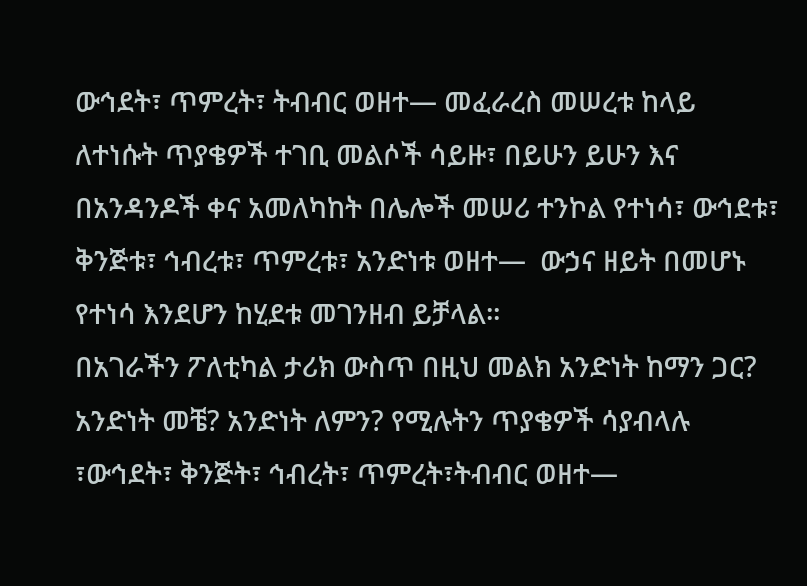ውኅደት፣ ጥምረት፣ ትብብር ወዘተ— መፈራረስ መሠረቱ ከላይ ለተነሱት ጥያቄዎች ተገቢ መልሶች ሳይዙ፣ በይሁን ይሁን እና በአንዳንዶች ቀና አመለካከት በሌሎች መሠሪ ተንኮል የተነሳ፣ ውኅደቱ፣ ቅንጅቱ፣ ኅብረቱ፣ ጥምረቱ፣ አንድነቱ ወዘተ—  ውኃና ዘይት በመሆኑ የተነሳ እንደሆን ከሂደቱ መገንዘብ ይቻላል።
በአገራችን ፖለቲካል ታሪክ ውስጥ በዚህ መልክ አንድነት ከማን ጋር? አንድነት መቼ? አንድነት ለምን? የሚሉትን ጥያቄዎች ሳያብላሉ ፣ውኅደት፣ ቅንጅት፣ ኅብረት፣ ጥምረት፣ትብብር ወዘተ—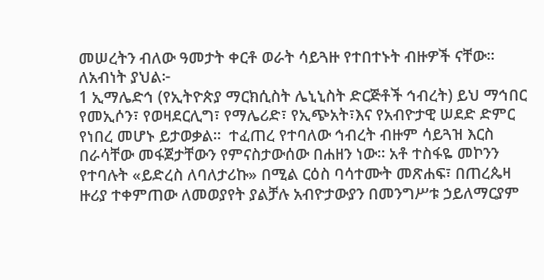መሠረትን ብለው ዓመታት ቀርቶ ወራት ሳይጓዙ የተበተኑት ብዙዎች ናቸው። ለአብነት ያህል፦
1 ኢማሌድኅ (የኢትዮጵያ ማርክሲስት ሌኒኒስት ድርጅቶች ኅብረት) ይህ ማኅበር የመኢሶን፣ የወዛደርሊግ፣ የማሌሪድ፣ የኢጭአት፣እና የአብዮታዊ ሠደድ ድምር የነበረ መሆኑ ይታወቃል።  ተፈጠረ የተባለው ኅብረት ብዙም ሳይጓዝ እርስ በራሳቸው መፋጀታቸውን የምናስታውሰው በሐዘን ነው። አቶ ተስፋዬ መኮንን የተባሉት «ይድረስ ለባለታሪኩ» በሚል ርዕስ ባሳተሙት መጽሐፍ፣ በጠረጴዛ ዙሪያ ተቀምጠው ለመወያየት ያልቻሉ አብዮታውያን በመንግሥቱ ኃይለማርያም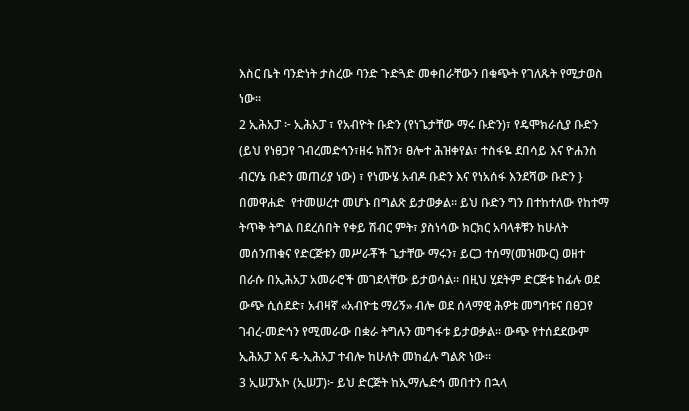እስር ቤት ባንድነት ታስረው ባንድ ጉድጓድ መቀበራቸውን በቁጭት የገለጹት የሚታወስ ነው።
2 ኢሕአፓ ፦ ኢሕአፓ ፣ የአብዮት ቡድን (የነጌታቸው ማሩ ቡድን)፣ የዴሞክራሲያ ቡድን (ይህ የነፀጋየ ገብረመድኅን፣ዘሩ ክሸን፣ ፀሎተ ሕዝቀየል፣ ተስፋዬ ደበሳይ እና ዮሐንስ ብርሃኔ ቡድን መጠሪያ ነው) ፣ የነሙሄ አብዶ ቡድን እና የነአሰፋ እንደሻው ቡድን } በመዋሐድ  የተመሠረተ መሆኑ በግልጽ ይታወቃል። ይህ ቡድን ግን በተከተለው የከተማ ትጥቅ ትግል በደረሰበት የቀይ ሽብር ምት፣ ያስነሳው ክርክር አባላቶቹን ከሁለት መሰንጠቁና የድርጅቱን መሥራቾች ጌታቸው ማሩን፣ ይርጋ ተሰማ(መዝሙር) ወዘተ በራሱ በኢሕአፓ አመራሮች መገደላቸው ይታወሳል። በዚህ ሂደትም ድርጅቱ ከፊሉ ወደ ውጭ ሲሰደድ፣ አብዛኛ «አብዮቴ ማሪኝ» ብሎ ወደ ሰላማዊ ሕዎቱ መግባቱና በፀጋየ ገብረ-መድኅን የሚመራው በቋራ ትግሉን መግፋቱ ይታወቃል። ውጭ የተሰደደውም ኢሕአፓ እና ዴ-ኢሕአፓ ተብሎ ከሁለት መከፈሉ ግልጽ ነው።
3 ኢሠፓአኮ (ኢሠፓ)፦ ይህ ድርጅት ከኢማሌድኅ መበተን በኋላ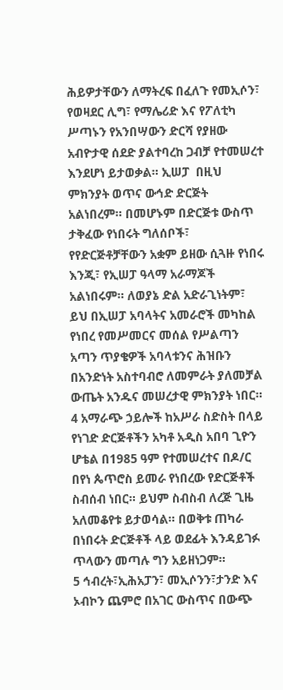ሕይዎታቸውን ለማትረፍ በፈለጉ የመኢሶን፣ የወዛደር ሊግ፣ የማሌሪድ እና የፖለቲካ ሥጣኑን የአንበሣውን ድርሻ የያዘው አብዮታዊ ሰደድ ያልተባረከ ጋብቻ የተመሠረተ እንደሆነ ይታወቃል። ኢሠፓ  በዚህ ምክንያት ወጥና ውኅድ ድርጅት  አልነበረም። በመሆኑም በድርጅቱ ውስጥ ታቅፈው የነበሩት ግለሰቦች፣ የየድርጅቶቻቸውን አቋም ይዘው ሲጓዙ የነበሩ እንጂ፣ የኢሠፓ ዓላማ አራማጆች አልነበሩም። ለወያኔ ድል አድራጊነትም፣ ይህ በኢሠፓ አባላትና አመራሮች መካከል የነበረ የመሥመርና መሰል የሥልጣን አጣን ጥያቄዎች አባላቱንና ሕዝቡን በአንድነት አስተባብሮ ለመምራት ያለመቻል ውጤት አንዱና መሠረታዊ ምክንያት ነበር።
4 አማራጭ ኃይሎች ከአሥራ ስድስት በላይ የነገድ ድርጅቶችን አካቶ አዲስ አበባ ጊዮን ሆቴል በ1985 ዓም የተመሠረተና በዶ/ር በየነ ጴጥሮስ ይመራ የነበረው የድርጅቶች ስብሰብ ነበር። ይህም ስብስብ ለረጅ ጊዜ አለመቆየቱ ይታወሳል። በወቅቱ ጠካራ በነበሩት ድርጅቶች ላይ ወደፊት እንዳይገፉ ጥላውን መጣሉ ግን አይዘነጋም።
5 ኅብረት፣ኢሕአፓን፣ መኢሶንን፣ታንድ እና ኦብኮን ጨምሮ በአገር ውስጥና በውጭ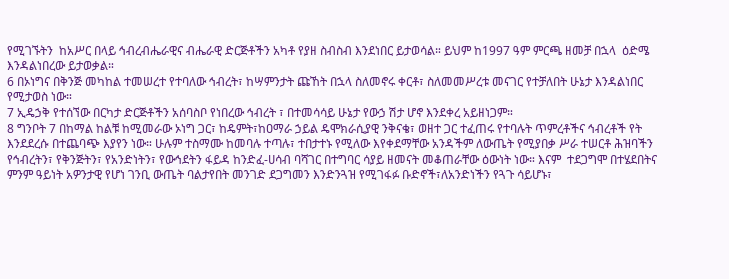የሚገኙትን  ከአሥር በላይ ኅብረብሔራዊና ብሔራዊ ድርጅቶችን አካቶ የያዘ ስብስብ እንደነበር ይታወሳል። ይህም ከ1997 ዓም ምርጫ ዘመቻ በኋላ  ዕድሜ እንዳልነበረው ይታወቃል።
6 በኦነግና በቅንጅ መካከል ተመሠረተ የተባለው ኅብረት፣ ከሣምንታት ጩኸት በኋላ ስለመኖሩ ቀርቶ፣ ስለመመሥረቱ መናገር የተቻለበት ሁኔታ እንዳልነበር የሚታወስ ነው።
7 ኢዴኃቅ የተሰኘው በርካታ ድርጅቶችን አሰባስቦ የነበረው ኅብረት ፣ በተመሳሳይ ሁኔታ የውኃ ሽታ ሆኖ እንደቀረ አይዘነጋም።
8 ግንቦት 7 በከማል ከልቹ ከሚመራው ኦነግ ጋር፣ ከዴምት፣ከዐማራ ኃይል ዴሞክራሲያዊ ንቅናቄ፣ ወዘተ ጋር ተፈጠሩ የተባሉት ጥምረቶችና ኅብረቶች የት እንደደረሱ በተጨባጭ እያየን ነው። ሁሉም ተስማሙ ከመባሉ ተጣሉ፣ ተበታተኑ የሚለው እየቀደማቸው አንዳችም ለውጤት የሚያበቃ ሥራ ተሠርቶ ሕዝባችን የኅብረትን፣ የቅንጅትን፣ የአንድነትን፣ የውኅደትን ፋይዳ ከንድፈ-ሀሳብ ባሻገር በተግባር ሳያይ ዘመናት መቆጠራቸው ዕውነት ነው። እናም  ተደጋግሞ በተሄደበትና ምንም ዓይነት አዎንታዊ የሆነ ገንቢ ውጤት ባልታየበት መንገድ ደጋግመን እንድንጓዝ የሚገፋፉ ቡድኖች፣ለአንድነችን የጓጉ ሳይሆኑ፣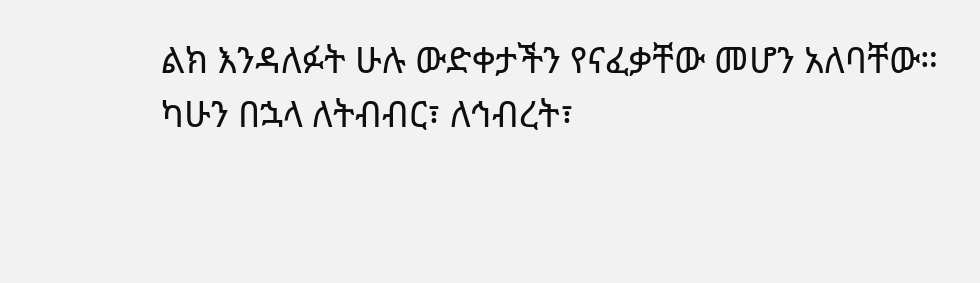ልክ እንዳለፉት ሁሉ ውድቀታችን የናፈቃቸው መሆን አለባቸው።
ካሁን በኋላ ለትብብር፣ ለኅብረት፣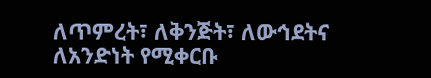ለጥምረት፣ ለቅንጅት፣ ለውኅደትና ለአንድነት የሚቀርቡ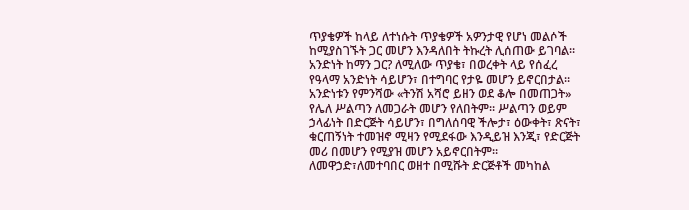ጥያቄዎች ከላይ ለተነሱት ጥያቄዎች አዎንታዊ የሆነ መልሶች ከሚያስገኙት ጋር መሆን እንዳለበት ትኩረት ሊሰጠው ይገባል።
አንድነት ከማን ጋር? ለሚለው ጥያቄ፣ በወረቀት ላይ የሰፈረ የዓላማ አንድነት ሳይሆን፣ በተግባር የታዬ መሆን ይኖርበታል። አንድነቱን የምንሻው «ትንሽ አሻሮ ይዘን ወደ ቆሎ በመጠጋት» የሌለ ሥልጣን ለመጋራት መሆን የለበትም። ሥልጣን ወይም ኃላፊነት በድርጅት ሳይሆን፣ በግለሰባዊ ችሎታ፣ ዕውቀት፣ ጽናት፣ ቁርጠኝነት ተመዝኖ ሚዛን የሚደፋው እንዲይዝ እንጂ፣ የድርጅት መሪ በመሆን የሚያዝ መሆን አይኖርበትም። ለመዋኃድ፣ለመተባበር ወዘተ በሚሹት ድርጅቶች መካከል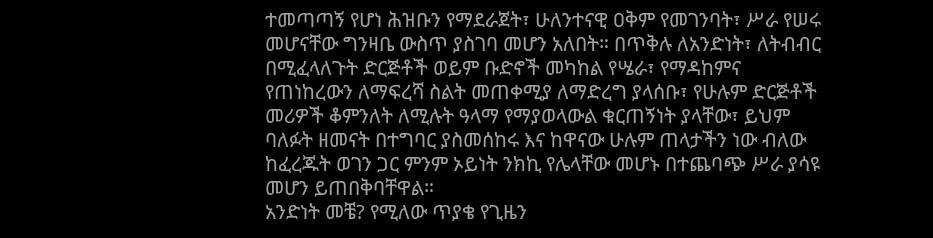ተመጣጣኝ የሆነ ሕዝቡን የማደራጀት፣ ሁለንተናዊ ዐቅም የመገንባት፣ ሥራ የሠሩ መሆናቸው ግንዛቤ ውስጥ ያስገባ መሆን አለበት። በጥቅሉ ለአንድነት፣ ለትብብር በሚፈላለጉት ድርጅቶች ወይም ቡድኖች መካከል የሤራ፣ የማዳከምና የጠነከረውን ለማፍረሻ ስልት መጠቀሚያ ለማድረግ ያላሰቡ፣ የሁሉም ድርጅቶች መሪዎች ቆምንለት ለሚሉት ዓላማ የማያወላውል ቁርጠኝነት ያላቸው፣ ይህም ባለፉት ዘመናት በተግባር ያስመሰከሩ እና ከዋናው ሁሉም ጠላታችን ነው ብለው ከፈረጁት ወገን ጋር ምንም ኦይነት ንክኪ የሌላቸው መሆኑ በተጨባጭ ሥራ ያሳዩ መሆን ይጠበቅባቸዋል።
አንድነት መቼ? የሚለው ጥያቄ የጊዜን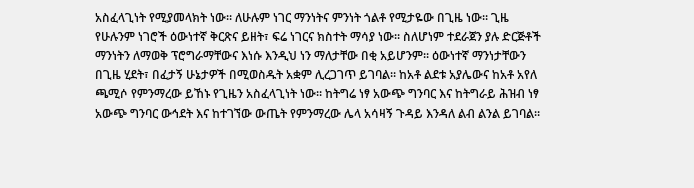አስፈላጊነት የሚያመላክት ነው። ለሁሉም ነገር ማንነትና ምንነት ጎልቶ የሚታዬው በጊዜ ነው። ጊዜ የሁሉንም ነገሮች ዕውነተኛ ቅርጽና ይዘት፣ ፍሬ ነገርና ክስተት ማሳያ ነው። ስለሆነም ተደራጀን ያሉ ድርጅቶች ማንነትን ለማወቅ ፕሮግራማቸውና እነሱ እንዲህ ነን ማለታቸው በቂ አይሆንም። ዕውነተኛ ማንነታቸውን በጊዜ ሂደት፣ በፈታኝ ሁኔታዎች በሚወስዱት አቋም ሊረጋገጥ ይገባል። ከአቶ ልደቱ አያሌውና ከአቶ አየለ ጫሚሶ የምንማረው ይኸኑ የጊዜን አስፈላጊነት ነው። ከትግሬ ነፃ አውጭ ግንባር እና ከትግራይ ሕዝብ ነፃ አውጭ ግንባር ውኅደት እና ከተገኘው ውጤት የምንማረው ሌላ አሳዛኝ ጉዳይ እንዳለ ልብ ልንል ይገባል።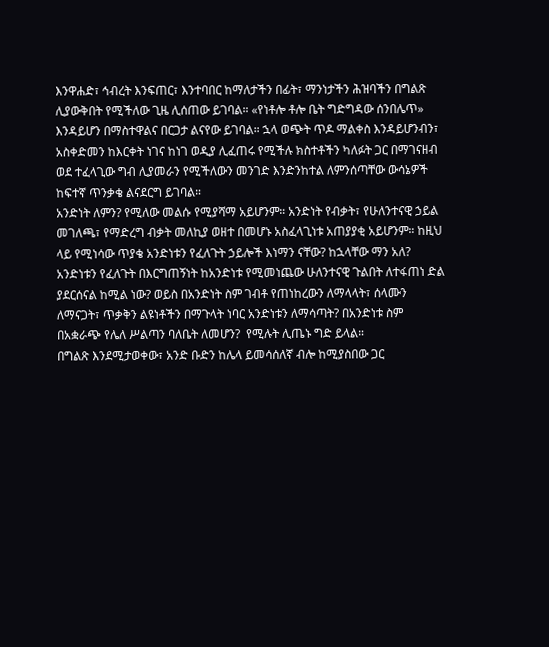እንዋሐድ፣ ኅብረት እንፍጠር፣ እንተባበር ከማለታችን በፊት፣ ማንነታችን ሕዝባችን በግልጽ ሊያውቅበት የሚችለው ጊዜ ሊሰጠው ይገባል። «የነቶሎ ቶሎ ቤት ግድግዳው ሰንበሌጥ» እንዳይሆን በማስተዋልና በርጋታ ልናየው ይገባል። ኋላ ወጭት ጥዶ ማልቀስ እንዳይሆንብን፣ አስቀድመን ከእርቀት ነገና ከነገ ወዲያ ሊፈጠሩ የሚችሉ ክስተቶችን ካለፉት ጋር በማገናዘብ ወደ ተፈላጊው ግብ ሊያመራን የሚችለውን መንገድ እንድንከተል ለምንሰጣቸው ውሳኔዎች ከፍተኛ ጥንቃቄ ልናደርግ ይገባል።
አንድነት ለምን? የሚለው መልሱ የሚያሻማ አይሆንም። አንድነት የብቃት፣ የሁለንተናዊ ኃይል መገለጫ፣ የማድረግ ብቃት መለኪያ ወዘተ በመሆኑ አስፈላጊነቱ አጠያያቂ አይሆንም። ከዚህ ላይ የሚነሳው ጥያቄ አንድነቱን የፈለጉት ኃይሎች እነማን ናቸው? ከኋላቸው ማን አለ? አንድነቱን የፈለጉት በእርግጠኝነት ከአንድነቱ የሚመነጨው ሁለንተናዊ ጉልበት ለተፋጠነ ድል ያደርሰናል ከሚል ነው? ወይስ በአንድነት ስም ገብቶ የጠነከረውን ለማላላት፣ ሰላሙን ለማናጋት፣ ጥቃቅን ልዩነቶችን በማጉላት ነባር አንድነቱን ለማሳጣት? በአንድነቱ ስም በአቋራጭ የሌለ ሥልጣን ባለቤት ለመሆን?  የሚሉት ሊጤኑ ግድ ይላል።
በግልጽ እንደሚታወቀው፣ አንድ ቡድን ከሌላ ይመሳሰለኛ ብሎ ከሚያስበው ጋር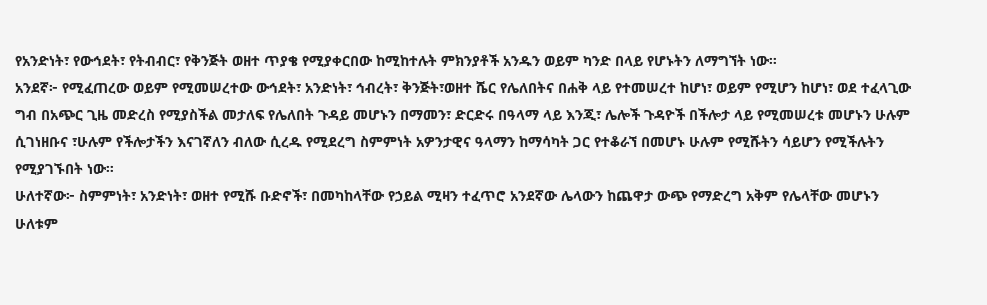የአንድነት፣ የውኅደት፣ የትብብር፣ የቅንጅት ወዘተ ጥያቄ የሚያቀርበው ከሚከተሉት ምክንያቶች አንዱን ወይም ካንድ በላይ የሆኑትን ለማግኘት ነው።
አንደኛ፦ የሚፈጠረው ወይም የሚመሠረተው ውኅደት፣ አንድነት፣ ኅብረት፣ ቅንጅት፣ወዘተ ሼር የሌለበትና በሐቅ ላይ የተመሠረተ ከሆነ፣ ወይም የሚሆን ከሆነ፣ ወደ ተፈላጊው ግብ በአጭር ጊዜ መድረስ የሚያስችል መታለፍ የሌለበት ጉዳይ መሆኑን በማመን፣ ድርድሩ በዓላማ ላይ እንጂ፣ ሌሎች ጉዳዮች በችሎታ ላይ የሚመሠረቱ መሆኑን ሁሉም ሲገነዘቡና ፣ሁሉም የችሎታችን እናገኛለን ብለው ሲረዱ የሚደረግ ስምምነት አዎንታዊና ዓላማን ከማሳካት ጋር የተቆራኘ በመሆኑ ሁሉም የሚሹትን ሳይሆን የሚችሉትን የሚያገኙበት ነው።
ሁለተኛው፦ ስምምነት፣ አንድነት፣ ወዘተ የሚሹ ቡድኖች፣ በመካከላቸው የኃይል ሚዛን ተፈጥሮ አንደኛው ሌላውን ከጨዋታ ውጭ የማድረግ አቅም የሌላቸው መሆኑን ሁለቱም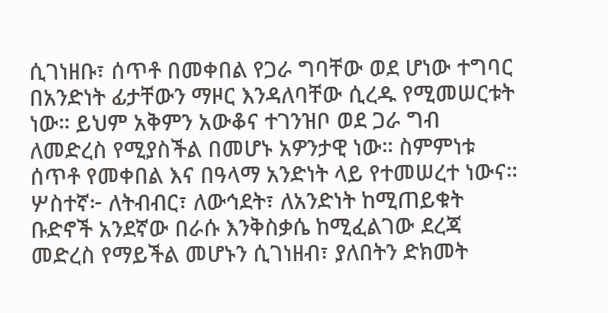ሲገነዘቡ፣ ሰጥቶ በመቀበል የጋራ ግባቸው ወደ ሆነው ተግባር በአንድነት ፊታቸውን ማዞር እንዳለባቸው ሲረዱ የሚመሠርቱት ነው። ይህም አቅምን አውቆና ተገንዝቦ ወደ ጋራ ግብ ለመድረስ የሚያስችል በመሆኑ አዎንታዊ ነው። ስምምነቱ ሰጥቶ የመቀበል እና በዓላማ አንድነት ላይ የተመሠረተ ነውና።
ሦስተኛ፦ ለትብብር፣ ለውኅደት፣ ለአንድነት ከሚጠይቁት ቡድኖች አንደኛው በራሱ እንቅስቃሴ ከሚፈልገው ደረጃ መድረስ የማይችል መሆኑን ሲገነዘብ፣ ያለበትን ድክመት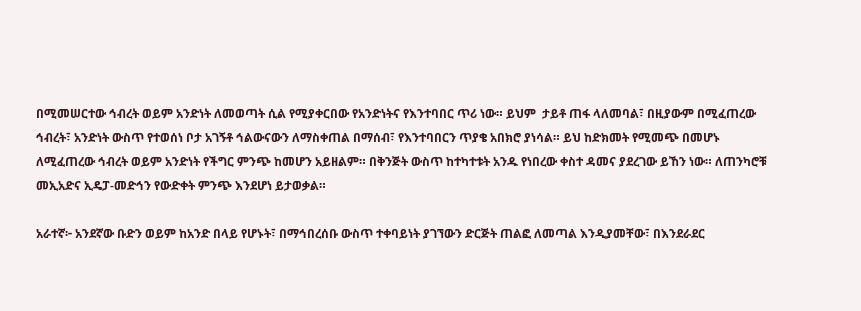በሚመሠርተው ኅብረት ወይም አንድነት ለመወጣት ሲል የሚያቀርበው የአንድነትና የእንተባበር ጥሪ ነው። ይህም  ታይቶ ጠፋ ላለመባል፣ በዚያውም በሚፈጠረው ኅብረት፣ አንድነት ውስጥ የተወሰነ ቦታ አገኝቶ ኅልውናውን ለማስቀጠል በማሰብ፣ የእንተባበርን ጥያቄ አበክሮ ያነሳል። ይህ ከድክመት የሚመጭ በመሆኑ ለሚፈጠረው ኅብረት ወይም አንድነት የችግር ምንጭ ከመሆን አይዘልም። በቅንጅት ውስጥ ከተካተቱት አንዱ የነበረው ቀስተ ዳመና ያደረገው ይኸን ነው። ለጠንካሮቹ መኢአድና ኢዴፓ-መድኅን የውድቀት ምንጭ እንደሆነ ይታወቃል።

አራተኛ፦ አንደኛው ቡድን ወይም ከአንድ በላይ የሆኑት፣ በማኅበረሰቡ ውስጥ ተቀባይነት ያገኘውን ድርጅት ጠልፎ ለመጣል እንዲያመቸው፣ በእንደራደር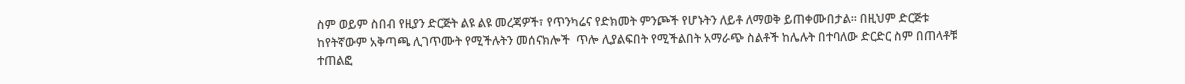ስም ወይም ስበብ የዚያን ድርጅት ልዩ ልዩ መረጃዎች፣ የጥንካሬና የድክመት ምንጮች የሆኑትን ለይቶ ለማወቅ ይጠቀሙበታል። በዚህም ድርጅቱ ከየትኛውም አቅጣጫ ሊገጥሙት የሚችሉትን መሰናክሎች  ጥሎ ሊያልፍበት የሚችልበት አማራጭ ስልቶች ከሌሉት በተባለው ድርድር ስም በጠላቶቹ  ተጠልፎ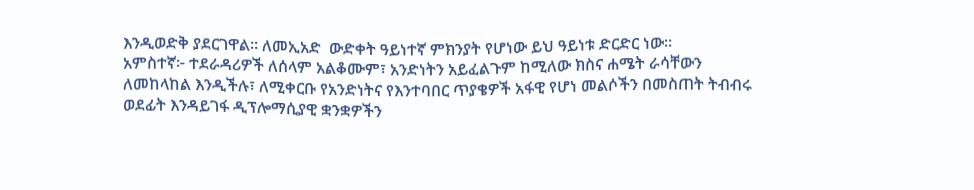እንዲወድቅ ያደርገዋል። ለመኢአድ  ውድቀት ዓይነተኛ ምክንያት የሆነው ይህ ዓይነቱ ድርድር ነው።
አምስተኛ፦ ተደራዳሪዎች ለሰላም አልቆሙም፣ አንድነትን አይፈልጉም ከሚለው ክስና ሐሜት ራሳቸውን ለመከላከል እንዲችሉ፣ ለሚቀርቡ የአንድነትና የእንተባበር ጥያቄዎች አፋዊ የሆነ መልሶችን በመስጠት ትብብሩ ወደፊት እንዳይገፋ ዲፕሎማሲያዊ ቋንቋዎችን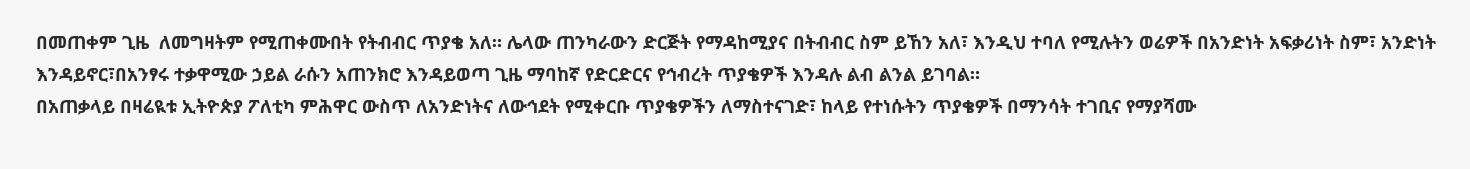በመጠቀም ጊዜ  ለመግዛትም የሚጠቀሙበት የትብብር ጥያቄ አለ። ሌላው ጠንካራውን ድርጅት የማዳከሚያና በትብብር ስም ይኸን አለ፣ እንዲህ ተባለ የሚሉትን ወሬዎች በአንድነት አፍቃሪነት ስም፣ አንድነት እንዳይኖር፣በአንፃሩ ተቃዋሚው ኃይል ራሱን አጠንክሮ እንዳይወጣ ጊዜ ማባከኛ የድርድርና የኅብረት ጥያቄዎች እንዳሉ ልብ ልንል ይገባል።
በአጠቃላይ በዛሬዪቱ ኢትዮጵያ ፖለቲካ ምሕዋር ውስጥ ለአንድነትና ለውኅደት የሚቀርቡ ጥያቄዎችን ለማስተናገድ፣ ከላይ የተነሱትን ጥያቄዎች በማንሳት ተገቢና የማያሻሙ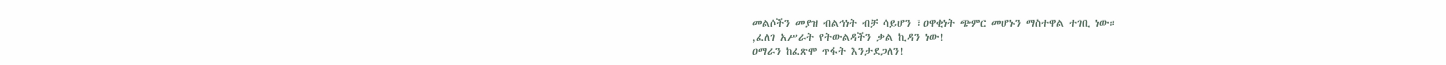መልሶችን መያዝ ብልኅነት ብቻ ሳይሆን ፣ዐዋቂነት ጭምር መሆኑን ማስተዋል ተገቢ ነው።
,ፈለገ አሥራት የትውልዳችን ቃል ኪዳን ነው!
ዐማራን ከፈጽሞ ጥፋት እንታደጋለን!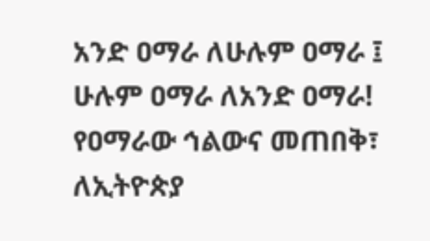አንድ ዐማራ ለሁሉም ዐማራ ፤ ሁሉም ዐማራ ለአንድ ዐማራ!
የዐማራው ኅልውና መጠበቅ፣ ለኢትዮጵያ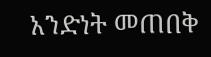አንድነት መጠበቅ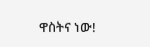ዋስትና ነው!